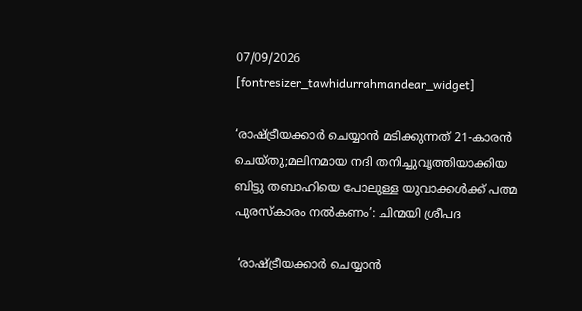07/09/2026
[fontresizer_tawhidurrahmandear_widget]

‘രാഷ്ട്രീയക്കാർ ചെയ്യാൻ മടിക്കുന്നത് 21-കാരൻ ചെയ്തു;മലിനമായ നദി തനിച്ചുവൃത്തിയാക്കിയ ബിട്ടു തബാഹിയെ പോലുള്ള യുവാക്കൾക്ക് പത്മ പുരസ്കാരം നൽകണം’: ചിന്മയി ശ്രീപദ

 ‘രാഷ്ട്രീയക്കാർ ചെയ്യാൻ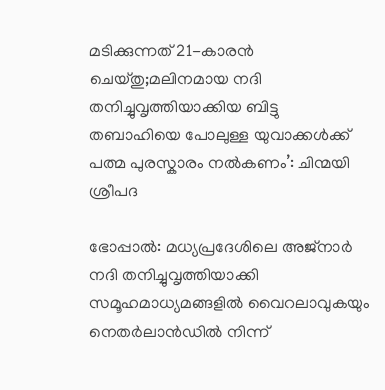മടിക്കുന്നത് 21-കാരൻ ചെയ്തു;മലിനമായ നദി തനിച്ചുവൃത്തിയാക്കിയ ബിട്ടു തബാഹിയെ പോലുള്ള യുവാക്കൾക്ക് പത്മ പുരസ്കാരം നൽകണം’: ചിന്മയി ശ്രീപദ

ഭോപ്പാൽ: മധ്യപ്രദേശിലെ അജ്നാർ നദി തനിച്ചുവൃത്തിയാക്കി സമൂഹമാധ്യമങ്ങളിൽ വൈറലാവുകയും നെതർലാൻഡിൽ നിന്ന്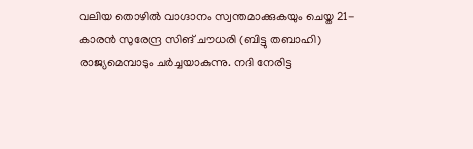വലിയ തൊഴിൽ വാഗ്ദാനം സ്വന്തമാക്കുകയും ചെയ്ത 21-കാരൻ സുരേന്ദ്ര സിങ് ചൗധരി (ബിട്ടു തബാഹി) രാജ്യമെമ്പാടും ചർച്ചയാകുന്നു. നദി നേരിട്ട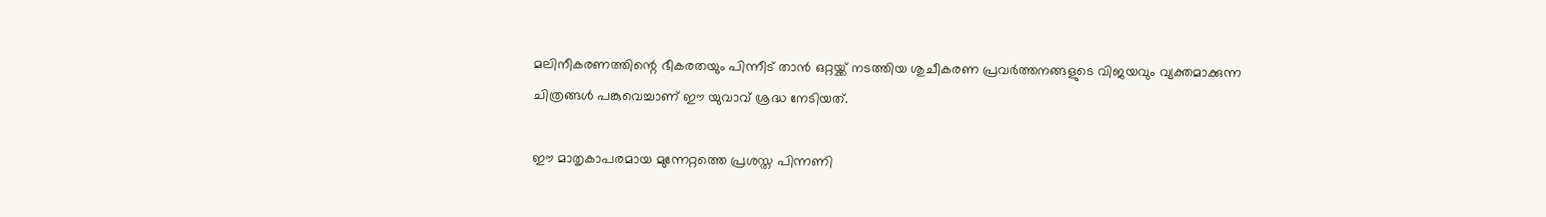മലിനീകരണത്തിന്റെ ഭീകരതയും പിന്നീട് താൻ ഒറ്റയ്ക്ക് നടത്തിയ ശുചീകരണ പ്രവർത്തനങ്ങളുടെ വിജയവും വ്യക്തമാക്കുന്ന ചിത്രങ്ങൾ പങ്കുവെച്ചാണ് ഈ യുവാവ് ശ്രദ്ധ നേടിയത്.

ഈ മാതൃകാപരമായ മുന്നേറ്റത്തെ പ്രശസ്ത പിന്നണി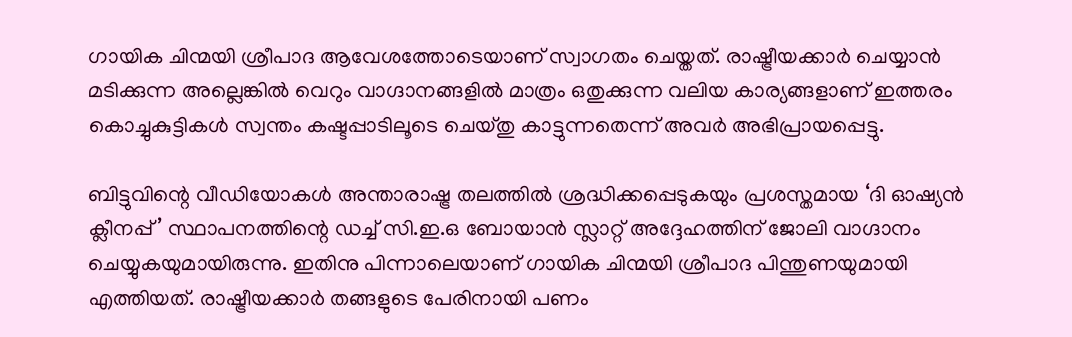ഗായിക ചിന്മയി ശ്രീപാദ ആവേശത്തോടെയാണ് സ്വാഗതം ചെയ്തത്. രാഷ്ട്രീയക്കാർ ചെയ്യാൻ മടിക്കുന്ന അല്ലെങ്കിൽ വെറും വാഗ്ദാനങ്ങളിൽ മാത്രം ഒതുക്കുന്ന വലിയ കാര്യങ്ങളാണ് ഇത്തരം കൊച്ചുകുട്ടികൾ സ്വന്തം കഷ്ടപ്പാടിലൂടെ ചെയ്തു കാട്ടുന്നതെന്ന് അവർ അഭിപ്രായപ്പെട്ടു.

ബിട്ടുവിന്റെ വീഡിയോകൾ അന്താരാഷ്ട്ര തലത്തിൽ ശ്രദ്ധിക്കപ്പെടുകയും പ്രശസ്തമായ ‘ദി ഓഷ്യൻ ക്ലീനപ്പ്’ സ്ഥാപനത്തിന്റെ ഡച്ച് സി.ഇ.ഒ ബോയാൻ സ്ലാറ്റ് അദ്ദേഹത്തിന് ജോലി വാഗ്ദാനം ചെയ്യുകയുമായിരുന്നു. ഇതിനു പിന്നാലെയാണ് ഗായിക ചിന്മയി ശ്രീപാദ പിന്തുണയുമായി എത്തിയത്. രാഷ്ട്രീയക്കാർ തങ്ങളുടെ പേരിനായി പണം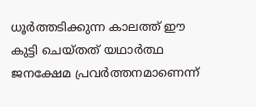ധൂർത്തടിക്കുന്ന കാലത്ത് ഈ കുട്ടി ചെയ്തത് യഥാർത്ഥ ജനക്ഷേമ പ്രവർത്തനമാണെന്ന്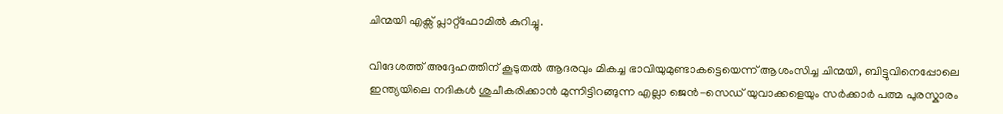ചിന്മയി എക്സ് പ്ലാറ്റ്‌ഫോമിൽ കുറിച്ചു.

വിദേശത്ത് അദ്ദേഹത്തിന് കൂടുതൽ ആദരവും മികച്ച ഭാവിയുമുണ്ടാകട്ടെയെന്ന് ആശംസിച്ച ചിന്മയി, ബിട്ടുവിനെപ്പോലെ ഇന്ത്യയിലെ നദികൾ ശുചീകരിക്കാൻ മുന്നിട്ടിറങ്ങുന്ന എല്ലാ ജെൻ-സെഡ് യുവാക്കളെയും സർക്കാർ പത്മ പുരസ്കാരം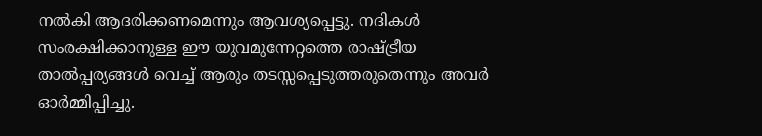നൽകി ആദരിക്കണമെന്നും ആവശ്യപ്പെട്ടു. നദികൾ സംരക്ഷിക്കാനുള്ള ഈ യുവമുന്നേറ്റത്തെ രാഷ്ട്രീയ താൽപ്പര്യങ്ങൾ വെച്ച് ആരും തടസ്സപ്പെടുത്തരുതെന്നും അവർ ഓർമ്മിപ്പിച്ചു.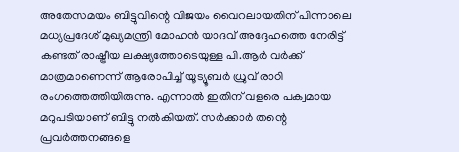അതേസമയം ബിട്ടുവിന്റെ വിജയം വൈറലായതിന് പിന്നാലെ മധ്യപ്രദേശ് മുഖ്യമന്ത്രി മോഹൻ യാദവ് അദ്ദേഹത്തെ നേരിട്ട് കണ്ടത് രാഷ്ട്രീയ ലക്ഷ്യത്തോടെയുള്ള പി.ആർ വർക്ക് മാത്രമാണെന്ന് ആരോപിച്ച് യൂട്യൂബർ ധ്രുവ് രാഠി രംഗത്തെത്തിയിരുന്നു. എന്നാൽ ഇതിന് വളരെ പക്വമായ മറുപടിയാണ് ബിട്ടു നൽകിയത്. സർക്കാർ തന്റെ പ്രവർത്തനങ്ങളെ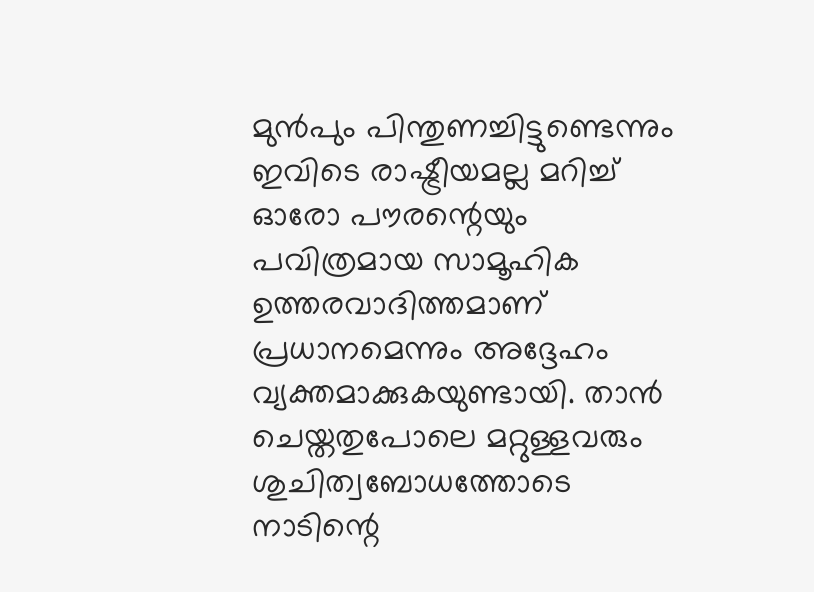മുൻപും പിന്തുണച്ചിട്ടുണ്ടെന്നും ഇവിടെ രാഷ്ട്രീയമല്ല മറിച്ച് ഓരോ പൗരന്റെയും പവിത്രമായ സാമൂഹിക ഉത്തരവാദിത്തമാണ് പ്രധാനമെന്നും അദ്ദേഹം വ്യക്തമാക്കുകയുണ്ടായി. താൻ ചെയ്തതുപോലെ മറ്റുള്ളവരും ശുചിത്വബോധത്തോടെ നാടിന്റെ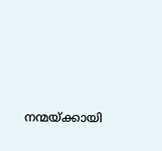നന്മയ്ക്കായി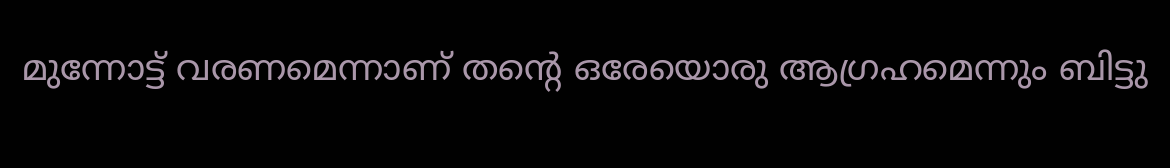മുന്നോട്ട് വരണമെന്നാണ് തന്റെ ഒരേയൊരു ആഗ്രഹമെന്നും ബിട്ടു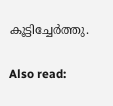കൂട്ടിച്ചേർത്തു.

Also read: